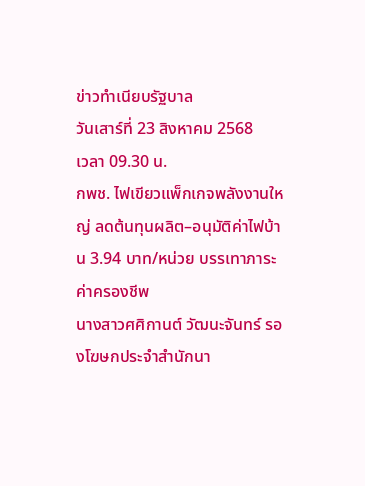ข่าวทำเนียบรัฐบาล
วันเสาร์ที่ 23 สิงหาคม 2568
เวลา 09.30 น.
กพช. ไฟเขียวแพ็กเกจพลังงานใหญ่ ลดต้นทุนผลิต–อนุมัติค่าไฟบ้าน 3.94 บาท/หน่วย บรรเทาภาระค่าครองชีพ
นางสาวศศิกานต์ วัฒนะจันทร์ รองโฆษกประจำสำนักนา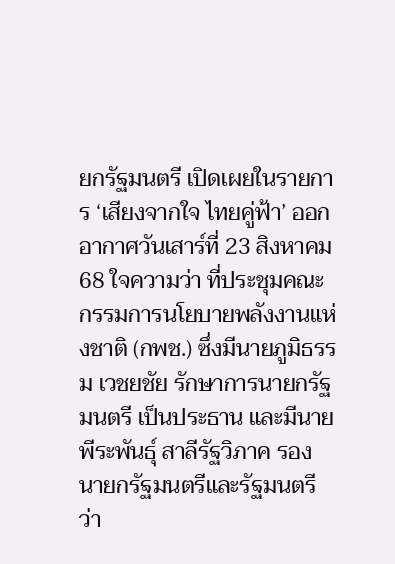ยกรัฐมนตรี เปิดเผยในรายการ ‘เสียงจากใจ ไทยคู่ฟ้า’ ออกอากาศวันเสาร์ที่ 23 สิงหาคม 68 ใจความว่า ที่ประชุมคณะกรรมการนโยบายพลังงานแห่งชาติ (กพช.) ซึ่งมีนายภูมิธรรม เวชยชัย รักษาการนายกรัฐมนตรี เป็นประธาน และมีนายพีระพันธุ์ สาลีรัฐวิภาค รองนายกรัฐมนตรีและรัฐมนตรีว่า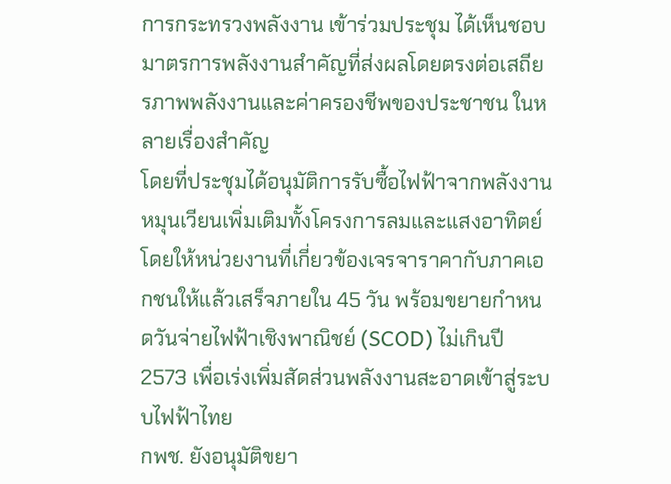การกระทรวงพลังงาน เข้าร่วมประชุม ได้เห็นชอบมาตรการพลังงานสำคัญที่ส่งผลโดยตรงต่อเสถียรภาพพลังงานและค่าครองชีพของประชาชน ในหลายเรื่องสำคัญ
โดยที่ประชุมได้อนุมัติการรับซื้อไฟฟ้าจากพลังงานหมุนเวียนเพิ่มเติมทั้งโครงการลมและแสงอาทิตย์ โดยให้หน่วยงานที่เกี่ยวข้องเจรจาราคากับภาคเอกชนให้แล้วเสร็จภายใน 45 วัน พร้อมขยายกำหนดวันจ่ายไฟฟ้าเชิงพาณิชย์ (SCOD) ไม่เกินปี 2573 เพื่อเร่งเพิ่มสัดส่วนพลังงานสะอาดเข้าสู่ระบบไฟฟ้าไทย
กพช. ยังอนุมัติขยา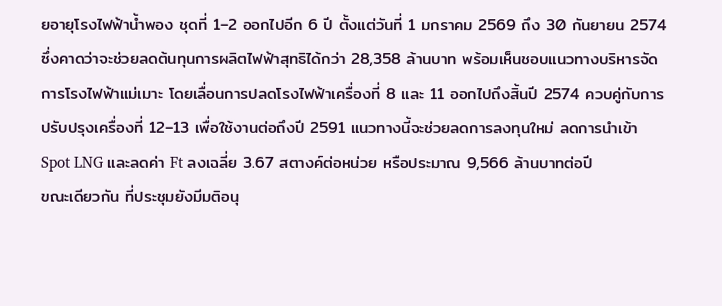ยอายุโรงไฟฟ้าน้ำพอง ชุดที่ 1–2 ออกไปอีก 6 ปี ตั้งแต่วันที่ 1 มกราคม 2569 ถึง 30 กันยายน 2574 ซึ่งคาดว่าจะช่วยลดต้นทุนการผลิตไฟฟ้าสุทธิได้กว่า 28,358 ล้านบาท พร้อมเห็นชอบแนวทางบริหารจัดการโรงไฟฟ้าแม่เมาะ โดยเลื่อนการปลดโรงไฟฟ้าเครื่องที่ 8 และ 11 ออกไปถึงสิ้นปี 2574 ควบคู่กับการปรับปรุงเครื่องที่ 12–13 เพื่อใช้งานต่อถึงปี 2591 แนวทางนี้จะช่วยลดการลงทุนใหม่ ลดการนำเข้า Spot LNG และลดค่า Ft ลงเฉลี่ย 3.67 สตางค์ต่อหน่วย หรือประมาณ 9,566 ล้านบาทต่อปี
ขณะเดียวกัน ที่ประชุมยังมีมติอนุ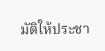มัติให้ประชา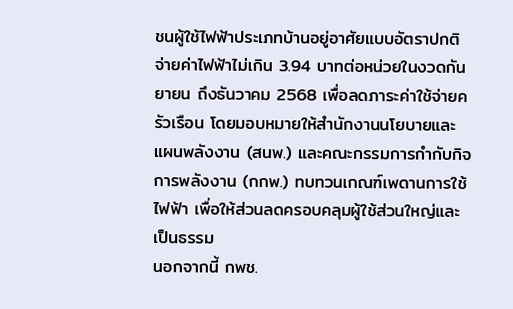ชนผู้ใช้ไฟฟ้าประเภทบ้านอยู่อาศัยแบบอัตราปกติ จ่ายค่าไฟฟ้าไม่เกิน 3.94 บาทต่อหน่วยในงวดกันยายน ถึงธันวาคม 2568 เพื่อลดภาระค่าใช้จ่ายครัวเรือน โดยมอบหมายให้สำนักงานนโยบายและแผนพลังงาน (สนพ.) และคณะกรรมการกำกับกิจการพลังงาน (กกพ.) ทบทวนเกณฑ์เพดานการใช้ไฟฟ้า เพื่อให้ส่วนลดครอบคลุมผู้ใช้ส่วนใหญ่และเป็นธรรม
นอกจากนี้ กพช.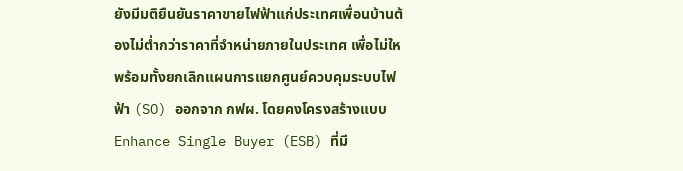ยังมีมติยืนยันราคาขายไฟฟ้าแก่ประเทศเพื่อนบ้านต้องไม่ต่ำกว่าราคาที่จำหน่ายภายในประเทศ เพื่อไม่ให พร้อมทั้งยกเลิกแผนการแยกศูนย์ควบคุมระบบไฟฟ้า (SO) ออกจาก กฟผ. โดยคงโครงสร้างแบบ Enhance Single Buyer (ESB) ที่มี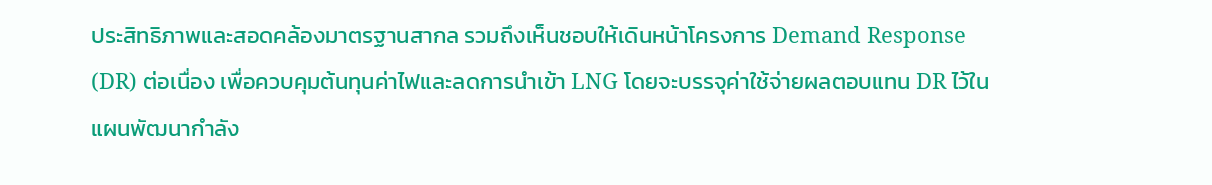ประสิทธิภาพและสอดคล้องมาตรฐานสากล รวมถึงเห็นชอบให้เดินหน้าโครงการ Demand Response (DR) ต่อเนื่อง เพื่อควบคุมต้นทุนค่าไฟและลดการนำเข้า LNG โดยจะบรรจุค่าใช้จ่ายผลตอบแทน DR ไว้ในแผนพัฒนากำลัง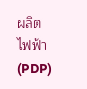ผลิตไฟฟ้า (PDP)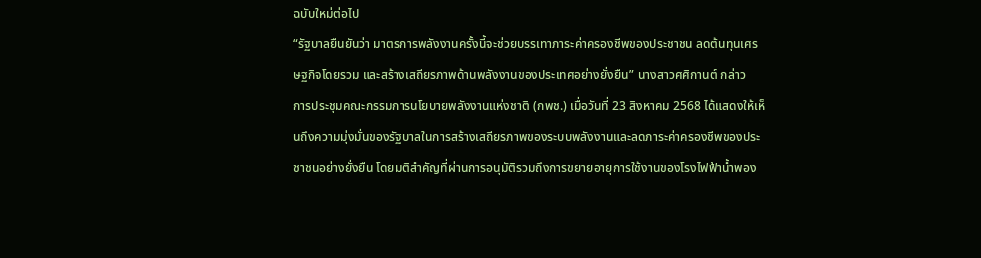ฉบับใหม่ต่อไป
“รัฐบาลยืนยันว่า มาตรการพลังงานครั้งนี้จะช่วยบรรเทาภาระค่าครองชีพของประชาชน ลดต้นทุนเศรษฐกิจโดยรวม และสร้างเสถียรภาพด้านพลังงานของประเทศอย่างยั่งยืน” นางสาวศศิกานต์ กล่าว
การประชุมคณะกรรมการนโยบายพลังงานแห่งชาติ (กพช.) เมื่อวันที่ 23 สิงหาคม 2568 ได้แสดงให้เห็นถึงความมุ่งมั่นของรัฐบาลในการสร้างเสถียรภาพของระบบพลังงานและลดภาระค่าครองชีพของประชาชนอย่างยั่งยืน โดยมติสำคัญที่ผ่านการอนุมัติรวมถึงการขยายอายุการใช้งานของโรงไฟฟ้าน้ำพอง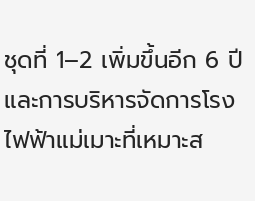ชุดที่ 1–2 เพิ่มขึ้นอีก 6 ปี และการบริหารจัดการโรงไฟฟ้าแม่เมาะที่เหมาะส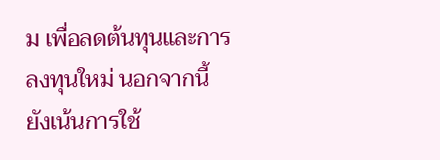ม เพื่อลดต้นทุนและการลงทุนใหม่ นอกจากนี้ยังเน้นการใช้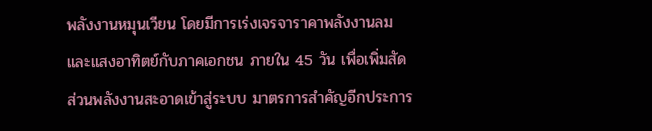พลังงานหมุนเวียน โดยมีการเร่งเจรจาราคาพลังงานลมและแสงอาทิตย์กับภาคเอกชน ภายใน 45 วัน เพื่อเพิ่มสัดส่วนพลังงานสะอาดเข้าสู่ระบบ มาตรการสำคัญอีกประการ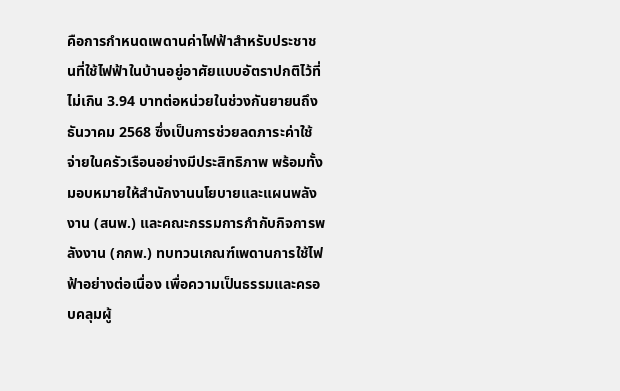คือการกำหนดเพดานค่าไฟฟ้าสำหรับประชาชนที่ใช้ไฟฟ้าในบ้านอยู่อาศัยแบบอัตราปกติไว้ที่ไม่เกิน 3.94 บาทต่อหน่วยในช่วงกันยายนถึงธันวาคม 2568 ซึ่งเป็นการช่วยลดภาระค่าใช้จ่ายในครัวเรือนอย่างมีประสิทธิภาพ พร้อมทั้งมอบหมายให้สำนักงานนโยบายและแผนพลังงาน (สนพ.) และคณะกรรมการกำกับกิจการพลังงาน (กกพ.) ทบทวนเกณฑ์เพดานการใช้ไฟฟ้าอย่างต่อเนื่อง เพื่อความเป็นธรรมและครอบคลุมผู้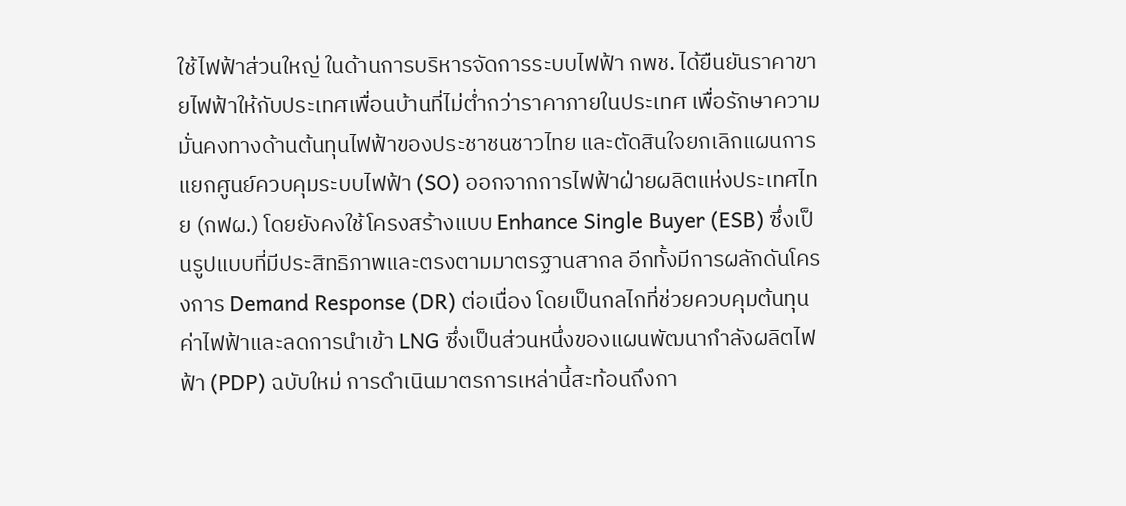ใช้ไฟฟ้าส่วนใหญ่ ในด้านการบริหารจัดการระบบไฟฟ้า กพช. ได้ยืนยันราคาขายไฟฟ้าให้กับประเทศเพื่อนบ้านที่ไม่ต่ำกว่าราคาภายในประเทศ เพื่อรักษาความมั่นคงทางด้านต้นทุนไฟฟ้าของประชาชนชาวไทย และตัดสินใจยกเลิกแผนการแยกศูนย์ควบคุมระบบไฟฟ้า (SO) ออกจากการไฟฟ้าฝ่ายผลิตแห่งประเทศไทย (กฟผ.) โดยยังคงใช้โครงสร้างแบบ Enhance Single Buyer (ESB) ซึ่งเป็นรูปแบบที่มีประสิทธิภาพและตรงตามมาตรฐานสากล อีกทั้งมีการผลักดันโครงการ Demand Response (DR) ต่อเนื่อง โดยเป็นกลไกที่ช่วยควบคุมต้นทุนค่าไฟฟ้าและลดการนำเข้า LNG ซึ่งเป็นส่วนหนึ่งของแผนพัฒนากำลังผลิตไฟฟ้า (PDP) ฉบับใหม่ การดำเนินมาตรการเหล่านี้สะท้อนถึงกา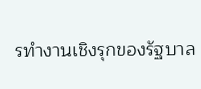รทำงานเชิงรุกของรัฐบาล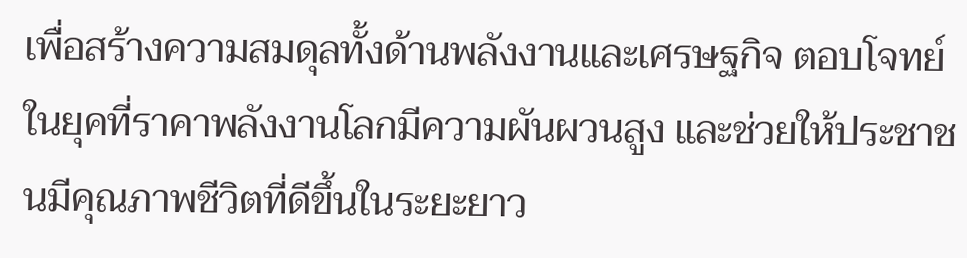เพื่อสร้างความสมดุลทั้งด้านพลังงานและเศรษฐกิจ ตอบโจทย์ในยุคที่ราคาพลังงานโลกมีความผันผวนสูง และช่วยให้ประชาชนมีคุณภาพชีวิตที่ดีขึ้นในระยะยาว